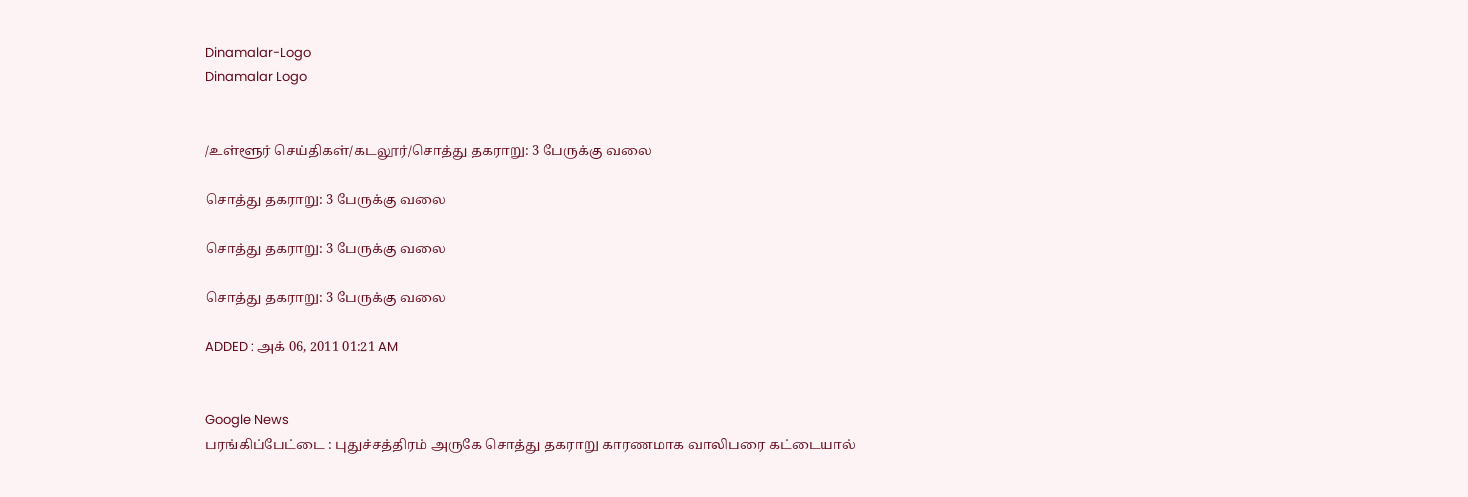Dinamalar-Logo
Dinamalar Logo


/உள்ளூர் செய்திகள்/கடலூர்/சொத்து தகராறு: 3 பேருக்கு வலை

சொத்து தகராறு: 3 பேருக்கு வலை

சொத்து தகராறு: 3 பேருக்கு வலை

சொத்து தகராறு: 3 பேருக்கு வலை

ADDED : அக் 06, 2011 01:21 AM


Google News
பரங்கிப்பேட்டை : புதுச்சத்திரம் அருகே சொத்து தகராறு காரணமாக வாலிபரை கட்டையால்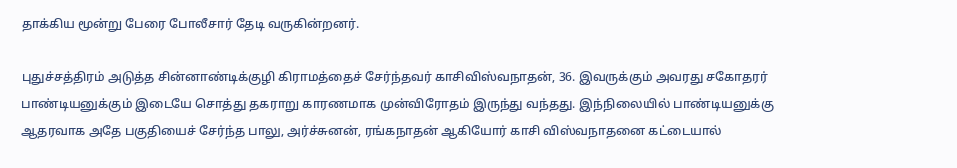தாக்கிய மூன்று பேரை போலீசார் தேடி வருகின்றனர்.

புதுச்சத்திரம் அடுத்த சின்னாண்டிக்குழி கிராமத்தைச் சேர்ந்தவர் காசிவிஸ்வநாதன், 36. இவருக்கும் அவரது சகோதரர் பாண்டியனுக்கும் இடையே சொத்து தகராறு காரணமாக முன்விரோதம் இருந்து வந்தது. இந்நிலையில் பாண்டியனுக்கு ஆதரவாக அதே பகுதியைச் சேர்ந்த பாலு, அர்ச்சுனன், ரங்கநாதன் ஆகியோர் காசி விஸ்வநாதனை கட்டையால்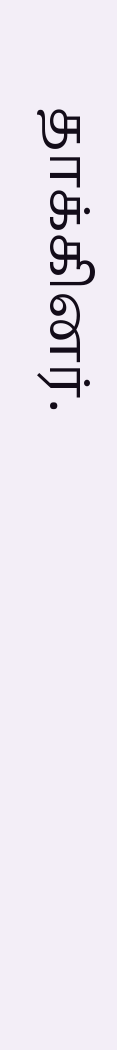தாக்கினர்.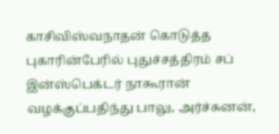காசிவிஸ்வநாதன் கொடுத்த புகாரின்பேரில் புதுச்சத்திரம் சப் இன்ஸ்பெக்டர் நாகூரான் வழக்குப்பதிந்து பாலு, அர்ச்சுனன்,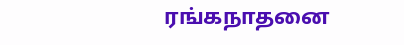ரங்கநாதனை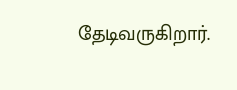தேடிவருகிறார்.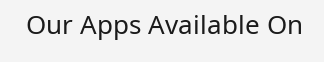Our Apps Available On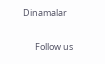Dinamalar

      Follow us